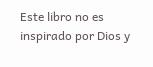Este libro no es inspirado por Dios y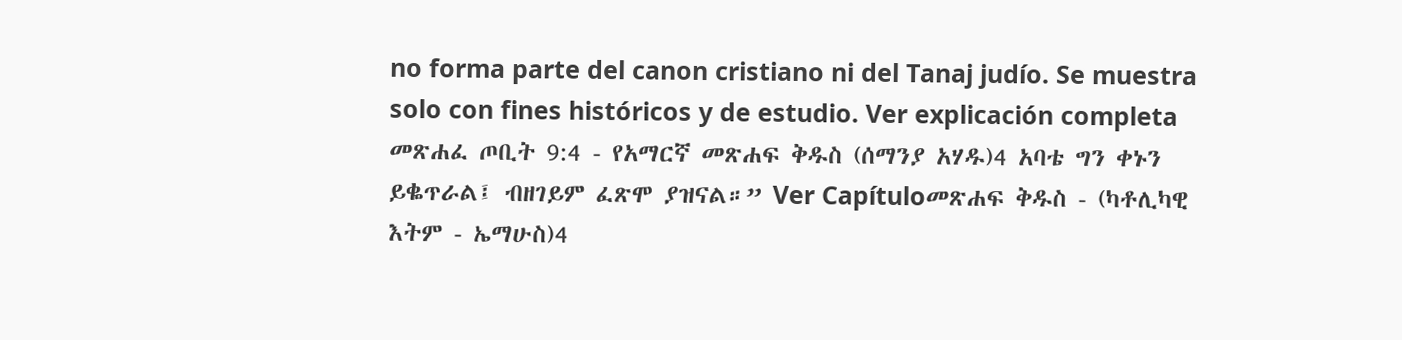no forma parte del canon cristiano ni del Tanaj judío. Se muestra solo con fines históricos y de estudio. Ver explicación completa መጽሐፈ ጦቢት 9:4 - የአማርኛ መጽሐፍ ቅዱስ (ሰማንያ አሃዱ)4 አባቴ ግን ቀኑን ይቈጥራል፤ ብዘገይም ፈጽሞ ያዝናል።” Ver Capítuloመጽሐፍ ቅዱስ - (ካቶሊካዊ እትም - ኤማሁስ)4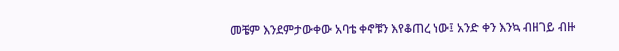መቼም እንደምታውቀው አባቴ ቀኖቹን እየቆጠረ ነው፤ አንድ ቀን እንኳ ብዘገይ ብዙ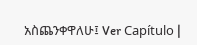አስጨንቀዋለሁ፤ Ver Capítulo |